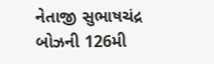નેતાજી સુભાષચંદ્ર બોઝની 126મી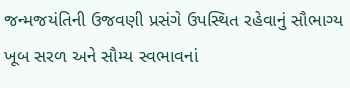જન્મજયંતિની ઉજવણી પ્રસંગે ઉપસ્થિત રહેવાનું સૌભાગ્ય
ખૂબ સરળ અને સૌમ્ય સ્વભાવનાં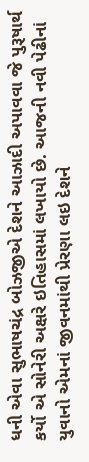ધની એવા સુભાષચંદ્ર બોઝજીએ દેશને આઝાદી અપાવવા જે પુરૂષાર્થ કર્યો એ સોનેરી અક્ષરે ઇતિહાસમાં લખાયો છે. આજની નવી પેઢીનાં યુવાનો એમનાં જીવનમાંથી પ્રેરણા લઇ દેશને